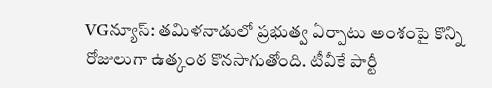VGన్యూస్: తమిళనాడులో ప్రభుత్వ ఏర్పాటు అంశంపై కొన్ని రోజులుగా ఉత్కంఠ కొనసాగుతోంది. టీవీకే పార్టీ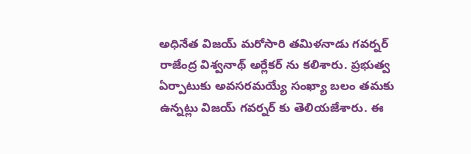అధినేత విజయ్ మరోసారి తమిళనాడు గవర్నర్ రాజేంద్ర విశ్వనాథ్ అర్లేకర్ ను కలిశారు. ప్రభుత్వ ఏర్పాటుకు అవసరమయ్యే సంఖ్యా బలం తమకు ఉన్నట్లు విజయ్ గవర్నర్ కు తెలియజేశారు. ఈ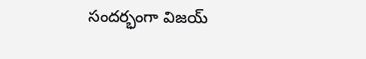సందర్భంగా విజయ్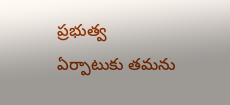ప్రభుత్వ ఏర్పాటుకు తమను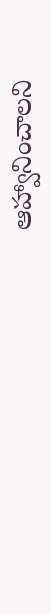ఆహ్వానించాలని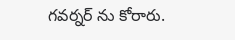గవర్నర్ ను కోరారు.